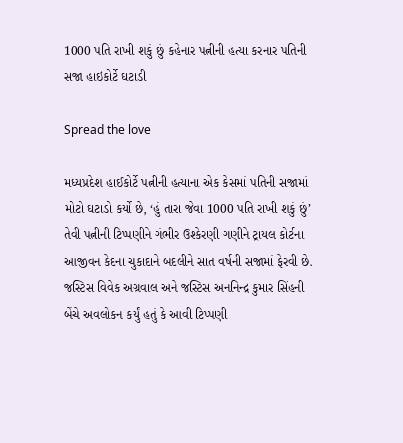1000 પતિ રાખી શકું છું કહેનાર પત્નીની હત્યા કરનાર પતિની સજા હાઇકોર્ટે ઘટાડી

Spread the love

મધ્યપ્રદેશ હાઈકોર્ટે પત્નીની હત્યાના એક કેસમાં પતિની સજામાં મોટો ઘટાડો કર્યો છે, ‘હું તારા જેવા 1000 પતિ રાખી શકું છું’ તેવી પત્નીની ટિપ્પણીને ગંભીર ઉશ્કેરણી ગણીને ટ્રાયલ કોર્ટના આજીવન કેદના ચુકાદાને બદલીને સાત વર્ષની સજામાં ફેરવી છે. જસ્ટિસ વિવેક અગ્રવાલ અને જસ્ટિસ અનનિન્દ્ર કુમાર સિંહની બેંચે અવલોકન કર્યું હતું કે આવી ટિપ્પણી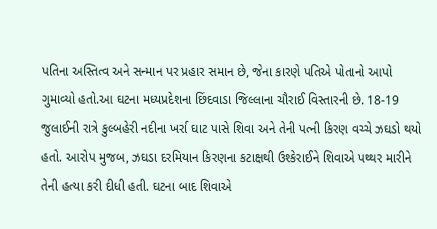પતિના અસ્તિત્વ અને સન્માન પર પ્રહાર સમાન છે, જેના કારણે પતિએ પોતાનો આપો ગુમાવ્યો હતો.આ ઘટના મધ્યપ્રદેશના છિંદવાડા જિલ્લાના ચૌરાઈ વિસ્તારની છે. 18-19 જુલાઈની રાત્રે કુલ્બહેરી નદીના ખર્રા ઘાટ પાસે શિવા અને તેની પત્ની કિરણ વચ્ચે ઝઘડો થયો હતો. આરોપ મુજબ, ઝઘડા દરમિયાન કિરણના કટાક્ષથી ઉશ્કેરાઈને શિવાએ પથ્થર મારીને તેની હત્યા કરી દીધી હતી. ઘટના બાદ શિવાએ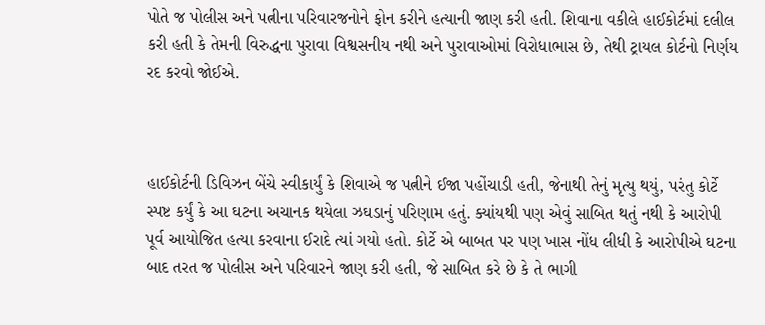પોતે જ પોલીસ અને પત્નીના પરિવારજનોને ફોન કરીને હત્યાની જાણ કરી હતી. શિવાના વકીલે હાઈકોર્ટમાં દલીલ કરી હતી કે તેમની વિરુદ્ધના પુરાવા વિશ્વસનીય નથી અને પુરાવાઓમાં વિરોધાભાસ છે, તેથી ટ્રાયલ કોર્ટનો નિર્ણય રદ કરવો જોઈએ.



હાઈકોર્ટની ડિવિઝન બેંચે સ્વીકાર્યું કે શિવાએ જ પત્નીને ઈજા પહોંચાડી હતી, જેનાથી તેનું મૃત્યુ થયું, પરંતુ કોર્ટે સ્પષ્ટ કર્યું કે આ ઘટના અચાનક થયેલા ઝઘડાનું પરિણામ હતું. ક્યાંયથી પણ એવું સાબિત થતું નથી કે આરોપી પૂર્વ આયોજિત હત્યા કરવાના ઈરાદે ત્યાં ગયો હતો. કોર્ટે એ બાબત પર પણ ખાસ નોંધ લીધી કે આરોપીએ ઘટના બાદ તરત જ પોલીસ અને પરિવારને જાણ કરી હતી, જે સાબિત કરે છે કે તે ભાગી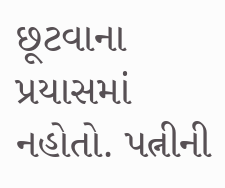છૂટવાના પ્રયાસમાં નહોતો. પત્નીની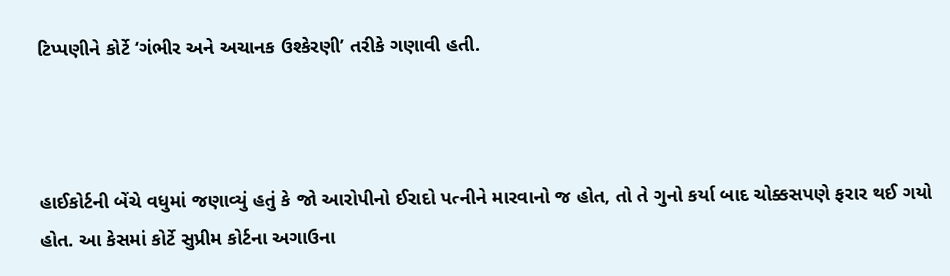ટિપ્પણીને કોર્ટે ‘ગંભીર અને અચાનક ઉશ્કેરણી’ તરીકે ગણાવી હતી.



હાઈકોર્ટની બેંચે વધુમાં જણાવ્યું હતું કે જો આરોપીનો ઈરાદો પત્નીને મારવાનો જ હોત, તો તે ગુનો કર્યા બાદ ચોક્કસપણે ફરાર થઈ ગયો હોત. આ કેસમાં કોર્ટે સુપ્રીમ કોર્ટના અગાઉના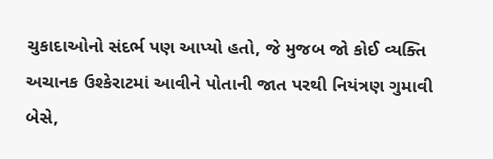ચુકાદાઓનો સંદર્ભ પણ આપ્યો હતો, જે મુજબ જો કોઈ વ્યક્તિ અચાનક ઉશ્કેરાટમાં આવીને પોતાની જાત પરથી નિયંત્રણ ગુમાવી બેસે,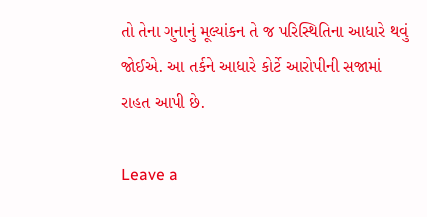તો તેના ગુનાનું મૂલ્યાંકન તે જ પરિસ્થિતિના આધારે થવું જોઈએ. આ તર્કને આધારે કોર્ટે આરોપીની સજામાં રાહત આપી છે.

Leave a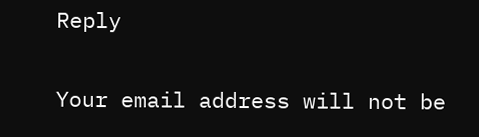Reply

Your email address will not be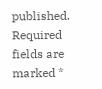published. Required fields are marked *